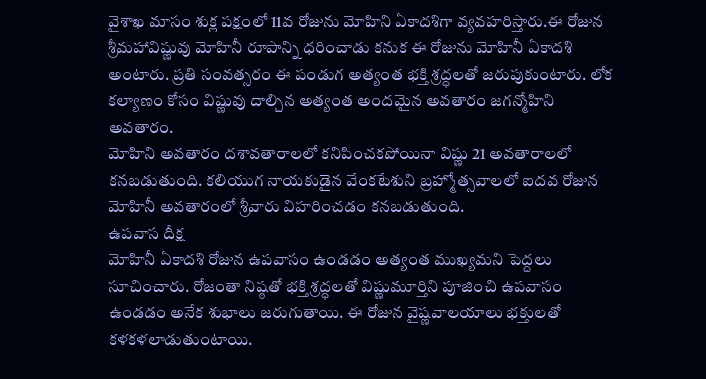వైశాఖ మాసం శుక్ల పక్షంలో 11వ రోజును మోహిని ఏకాదశిగా వ్యవహరిస్తారు.ఈ రోజున శ్రీమహావిష్ణువు మోహినీ రూపాన్ని ధరించాడు కనుక ఈ రోజును మోహినీ ఏకాదశి అంటారు. ప్రతి సంవత్సరం ఈ పండుగ అత్యంత భక్తి శ్రద్ధలతో జరుపుకుంటారు. లోక కల్యాణం కోసం విష్ణువు దాల్చిన అత్యంత అందమైన అవతారం జగన్మోహిని అవతారం.
మోహిని అవతారం దశావతారాలలో కనిపించకపోయినా విష్ణు 21 అవతారాలలో కనబడుతుంది. కలియుగ నాయకుడైన వేంకటేశుని బ్రహ్మోత్సవాలలో ఐదవ రోజున మోహినీ అవతారంలో శ్రీవారు విహరించడం కనబడుతుంది.
ఉపవాస దీక్ష
మోహినీ ఏకాదశి రోజున ఉపవాసం ఉండడం అత్యంత ముఖ్యమని పెద్దలు సూచించారు. రోజంతా నిష్ఠతో భక్తి శ్రద్ధలతో విష్ణుమూర్తిని పూజించి ఉపవాసం ఉండడం అనేక శుభాలు జరుగుతాయి. ఈ రోజున వైష్ణవాలయాలు భక్తులతో కళకళలాడుతుంటాయి.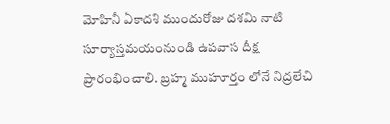మోహినీ ఏకాదశి ముందురోజు దశమి నాటి సూర్యాస్తమయంనుండి ఉపవాస దీక్ష ప్రారంభించాలి. బ్రహ్మ ముహూర్తం లోనే నిద్రలేచి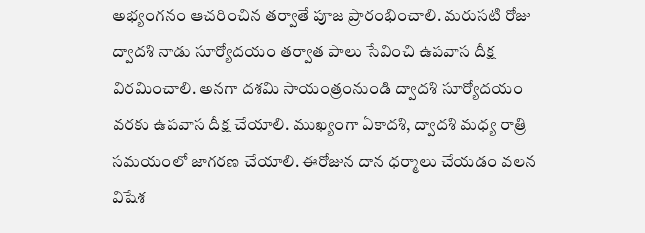అభ్యంగనం ఆచరించిన తర్వాతే పూజ ప్రారంభించాలి. మరుసటి రోజు ద్వాదశి నాడు సూర్యోదయం తర్వాత పాలు సేవించి ఉపవాస దీక్ష విరమించాలి. అనగా దశమి సాయంత్రంనుండి ద్వాదశి సూర్యోదయం వరకు ఉపవాస దీక్ష చేయాలి. ముఖ్యంగా ఏకాదశి, ద్వాదశి మధ్య రాత్రి సమయంలో జాగరణ చేయాలి. ఈరోజున దాన ధర్మాలు చేయడం వలన విషేశ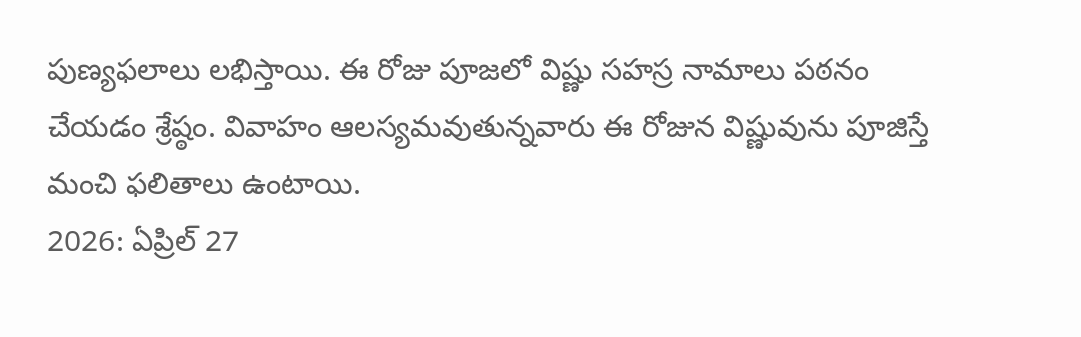పుణ్యఫలాలు లభిస్తాయి. ఈ రోజు పూజలో విష్ణు సహస్ర నామాలు పఠనం చేయడం శ్రేష్ఠం. వివాహం ఆలస్యమవుతున్నవారు ఈ రోజున విష్ణువును పూజిస్తే మంచి ఫలితాలు ఉంటాయి.
2026: ఏప్రిల్ 27